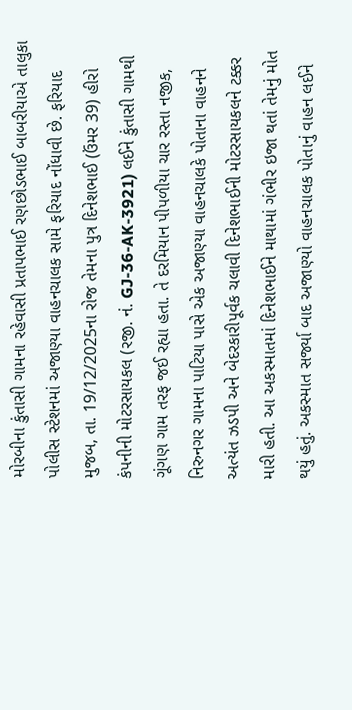મોરબીના કુંતાસી ગામના રહેવાસી પ્રતાપભાઈ રણછોડભાઈ બાબરીયાએ તાલુકા પોલીસ સ્ટેશનમાં અજાણ્યા વાહનચાલક સામે ફરિયાદ નોંધાવી છે. ફરિયાદ મુજબ, તા. 19/12/2025ના રોજ તેમના પુત્ર દિનેશભાઈ (ઉંમર 39) હીરો કંપનીની મોટરસાયકલ (રજી. નં. GJ-36-AK-3921) લઈને કુંતાસી ગામથી ગૂંગણ ગામ તરફ જઈ રહ્યા હતા. તે દરમિયાન પીપળીયા ચાર રસ્તા નજીક, નિરુનગર ગામના પાટિયા પાસે એક અજાણ્યા વાહનચાલકે પોતાના વાહનને અત્યંત ઝડપી અને બેદરકારીપૂર્વક ચલાવી દિનેશભાઈની મોટરસાયકલને ટક્કર મારી હતી. આ અકસ્માતમાં દિનેશભાઈને માથામાં ગંભીર ઇજા થતાં તેમનું મોત થયું હતું. અકસ્માત સર્જ્યા બાદ અજાણ્યો વાહનચાલક પોતાનું વાહન લઈને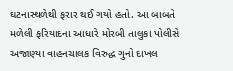ઘટનાસ્થળેથી ફરાર થઈ ગયો હતો. આ બાબતે મળેલી ફરિયાદના આધારે મોરબી તાલુકા પોલીસે અજાણ્યા વાહનચાલક વિરુદ્ધ ગુનો દાખલ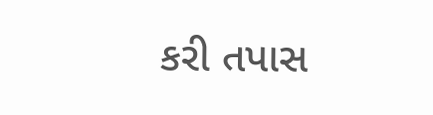કરી તપાસ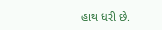હાથ ધરી છે.